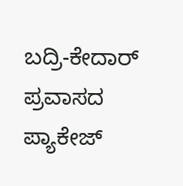ಬದ್ರಿ-ಕೇದಾರ್ ಪ್ರವಾಸದ ಪ್ಯಾಕೇಜ್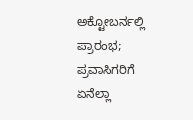ಅಕ್ಟೋಬರ್ನಲ್ಲಿ ಪ್ರಾರಂಭ; ಪ್ರವಾಸಿಗರಿಗೆ ಏನೆಲ್ಲಾ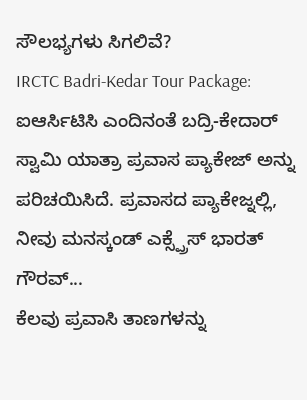ಸೌಲಭ್ಯಗಳು ಸಿಗಲಿವೆ?
IRCTC Badri-Kedar Tour Package: ಐಆರ್ಸಿಟಿಸಿ ಎಂದಿನಂತೆ ಬದ್ರಿ-ಕೇದಾರ್ ಸ್ವಾಮಿ ಯಾತ್ರಾ ಪ್ರವಾಸ ಪ್ಯಾಕೇಜ್ ಅನ್ನು ಪರಿಚಯಿಸಿದೆ. ಪ್ರವಾಸದ ಪ್ಯಾಕೇಜ್ನಲ್ಲಿ, ನೀವು ಮನಸ್ಕಂಡ್ ಎಕ್ಸ್ಪ್ರೆಸ್ ಭಾರತ್ ಗೌರವ್...
ಕೆಲವು ಪ್ರವಾಸಿ ತಾಣಗಳನ್ನು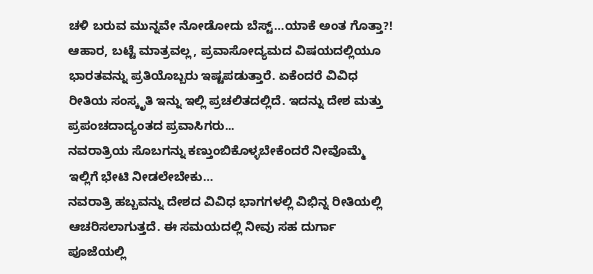ಚಳಿ ಬರುವ ಮುನ್ನವೇ ನೋಡೋದು ಬೆಸ್ಟ್…ಯಾಕೆ ಅಂತ ಗೊತ್ತಾ?!
ಆಹಾರ, ಬಟ್ಟೆ ಮಾತ್ರವಲ್ಲ, ಪ್ರವಾಸೋದ್ಯಮದ ವಿಷಯದಲ್ಲಿಯೂ ಭಾರತವನ್ನು ಪ್ರತಿಯೊಬ್ಬರು ಇಷ್ಟಪಡುತ್ತಾರೆ. ಏಕೆಂದರೆ ವಿವಿಧ ರೀತಿಯ ಸಂಸ್ಕೃತಿ ಇನ್ನು ಇಲ್ಲಿ ಪ್ರಚಲಿತದಲ್ಲಿದೆ. ಇದನ್ನು ದೇಶ ಮತ್ತು ಪ್ರಪಂಚದಾದ್ಯಂತದ ಪ್ರವಾಸಿಗರು...
ನವರಾತ್ರಿಯ ಸೊಬಗನ್ನು ಕಣ್ತುಂಬಿಕೊಳ್ಳಬೇಕೆಂದರೆ ನೀವೊಮ್ಮೆ ಇಲ್ಲಿಗೆ ಭೇಟಿ ನೀಡಲೇಬೇಕು…
ನವರಾತ್ರಿ ಹಬ್ಬವನ್ನು ದೇಶದ ವಿವಿಧ ಭಾಗಗಳಲ್ಲಿ ವಿಭಿನ್ನ ರೀತಿಯಲ್ಲಿ ಆಚರಿಸಲಾಗುತ್ತದೆ. ಈ ಸಮಯದಲ್ಲಿ ನೀವು ಸಹ ದುರ್ಗಾ ಪೂಜೆಯಲ್ಲಿ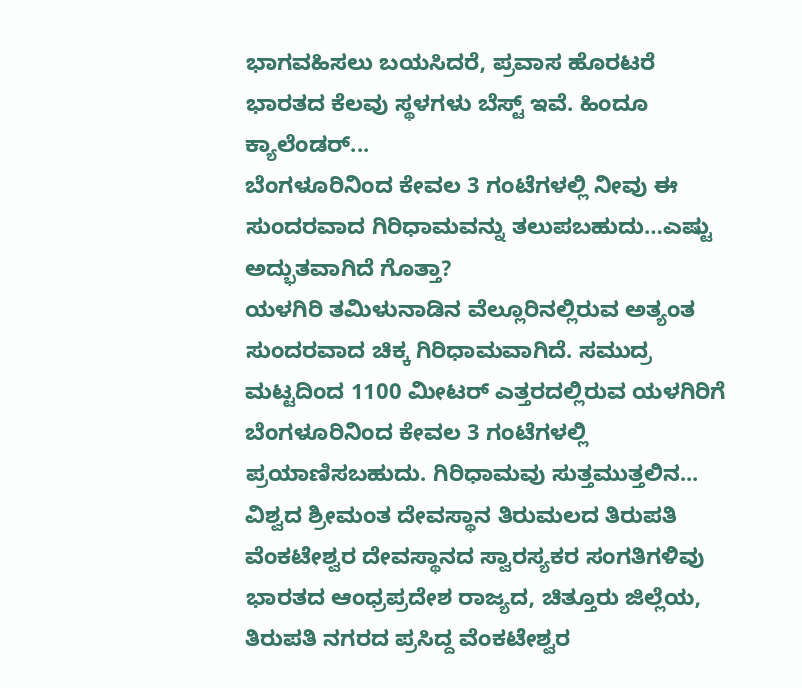ಭಾಗವಹಿಸಲು ಬಯಸಿದರೆ, ಪ್ರವಾಸ ಹೊರಟರೆ ಭಾರತದ ಕೆಲವು ಸ್ಥಳಗಳು ಬೆಸ್ಟ್ ಇವೆ. ಹಿಂದೂ ಕ್ಯಾಲೆಂಡರ್...
ಬೆಂಗಳೂರಿನಿಂದ ಕೇವಲ 3 ಗಂಟೆಗಳಲ್ಲಿ ನೀವು ಈ ಸುಂದರವಾದ ಗಿರಿಧಾಮವನ್ನು ತಲುಪಬಹುದು…ಎಷ್ಟು ಅದ್ಭುತವಾಗಿದೆ ಗೊತ್ತಾ?
ಯಳಗಿರಿ ತಮಿಳುನಾಡಿನ ವೆಲ್ಲೂರಿನಲ್ಲಿರುವ ಅತ್ಯಂತ ಸುಂದರವಾದ ಚಿಕ್ಕ ಗಿರಿಧಾಮವಾಗಿದೆ. ಸಮುದ್ರ ಮಟ್ಟದಿಂದ 1100 ಮೀಟರ್ ಎತ್ತರದಲ್ಲಿರುವ ಯಳಗಿರಿಗೆ ಬೆಂಗಳೂರಿನಿಂದ ಕೇವಲ 3 ಗಂಟೆಗಳಲ್ಲಿ ಪ್ರಯಾಣಿಸಬಹುದು. ಗಿರಿಧಾಮವು ಸುತ್ತಮುತ್ತಲಿನ...
ವಿಶ್ವದ ಶ್ರೀಮಂತ ದೇವಸ್ಥಾನ ತಿರುಮಲದ ತಿರುಪತಿ ವೆಂಕಟೇಶ್ವರ ದೇವಸ್ಥಾನದ ಸ್ವಾರಸ್ಯಕರ ಸಂಗತಿಗಳಿವು
ಭಾರತದ ಆಂಧ್ರಪ್ರದೇಶ ರಾಜ್ಯದ, ಚಿತ್ತೂರು ಜಿಲ್ಲೆಯ, ತಿರುಪತಿ ನಗರದ ಪ್ರಸಿದ್ದ ವೆಂಕಟೇಶ್ವರ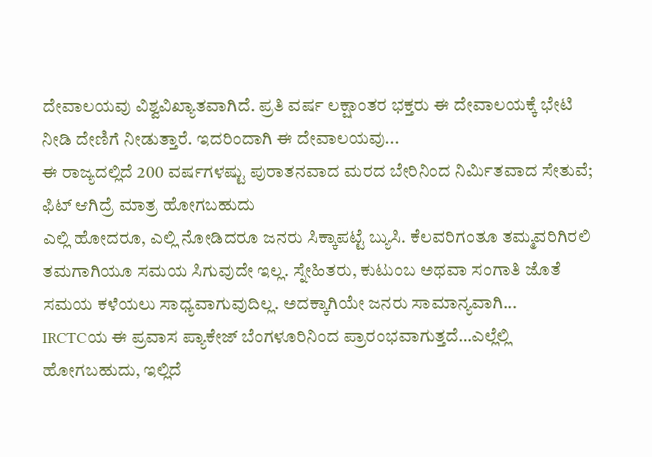ದೇವಾಲಯವು ವಿಶ್ವವಿಖ್ಯಾತವಾಗಿದೆ. ಪ್ರತಿ ವರ್ಷ ಲಕ್ಷಾಂತರ ಭಕ್ತರು ಈ ದೇವಾಲಯಕ್ಕೆ ಭೇಟಿ ನೀಡಿ ದೇಣಿಗೆ ನೀಡುತ್ತಾರೆ. ಇದರಿಂದಾಗಿ ಈ ದೇವಾಲಯವು...
ಈ ರಾಜ್ಯದಲ್ಲಿದೆ 200 ವರ್ಷಗಳಷ್ಟು ಪುರಾತನವಾದ ಮರದ ಬೇರಿನಿಂದ ನಿರ್ಮಿತವಾದ ಸೇತುವೆ; ಫಿಟ್ ಆಗಿದ್ರೆ ಮಾತ್ರ ಹೋಗಬಹುದು
ಎಲ್ಲಿ ಹೋದರೂ, ಎಲ್ಲಿ ನೋಡಿದರೂ ಜನರು ಸಿಕ್ಕಾಪಟ್ಟೆ ಬ್ಯುಸಿ. ಕೆಲವರಿಗಂತೂ ತಮ್ಮವರಿಗಿರಲಿ ತಮಗಾಗಿಯೂ ಸಮಯ ಸಿಗುವುದೇ ಇಲ್ಲ. ಸ್ನೇಹಿತರು, ಕುಟುಂಬ ಅಥವಾ ಸಂಗಾತಿ ಜೊತೆ ಸಮಯ ಕಳೆಯಲು ಸಾಧ್ಯವಾಗುವುದಿಲ್ಲ. ಅದಕ್ಕಾಗಿಯೇ ಜನರು ಸಾಮಾನ್ಯವಾಗಿ...
IRCTCಯ ಈ ಪ್ರವಾಸ ಪ್ಯಾಕೇಜ್ ಬೆಂಗಳೂರಿನಿಂದ ಪ್ರಾರಂಭವಾಗುತ್ತದೆ…ಎಲ್ಲೆಲ್ಲಿ ಹೋಗಬಹುದು, ಇಲ್ಲಿದೆ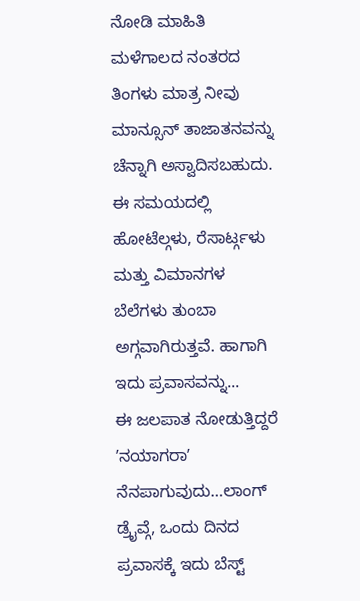ನೋಡಿ ಮಾಹಿತಿ
ಮಳೆಗಾಲದ ನಂತರದ ತಿಂಗಳು ಮಾತ್ರ ನೀವು ಮಾನ್ಸೂನ್ ತಾಜಾತನವನ್ನು ಚೆನ್ನಾಗಿ ಅಸ್ವಾದಿಸಬಹುದು. ಈ ಸಮಯದಲ್ಲಿ ಹೋಟೆಲ್ಗಳು, ರೆಸಾರ್ಟ್ಗಳು ಮತ್ತು ವಿಮಾನಗಳ ಬೆಲೆಗಳು ತುಂಬಾ ಅಗ್ಗವಾಗಿರುತ್ತವೆ. ಹಾಗಾಗಿ ಇದು ಪ್ರವಾಸವನ್ನು...
ಈ ಜಲಪಾತ ನೋಡುತ್ತಿದ್ದರೆ ʼನಯಾಗರಾʼ ನೆನಪಾಗುವುದು…ಲಾಂಗ್ ಡ್ರೈವ್ಗೆ, ಒಂದು ದಿನದ ಪ್ರವಾಸಕ್ಕೆ ಇದು ಬೆಸ್ಟ್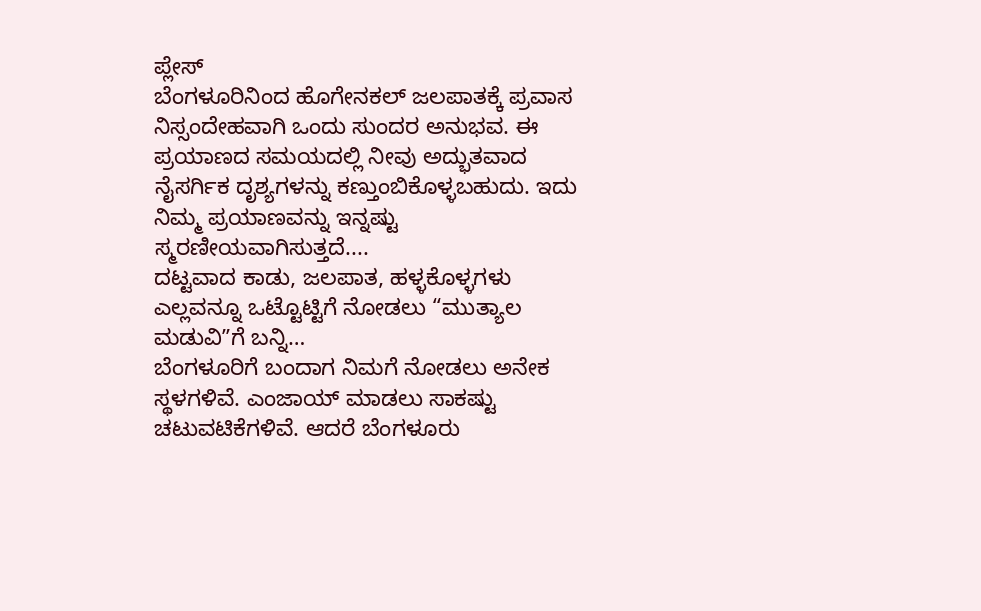ಪ್ಲೇಸ್
ಬೆಂಗಳೂರಿನಿಂದ ಹೊಗೇನಕಲ್ ಜಲಪಾತಕ್ಕೆ ಪ್ರವಾಸ ನಿಸ್ಸಂದೇಹವಾಗಿ ಒಂದು ಸುಂದರ ಅನುಭವ. ಈ ಪ್ರಯಾಣದ ಸಮಯದಲ್ಲಿ ನೀವು ಅದ್ಭುತವಾದ ನೈಸರ್ಗಿಕ ದೃಶ್ಯಗಳನ್ನು ಕಣ್ತುಂಬಿಕೊಳ್ಳಬಹುದು. ಇದು ನಿಮ್ಮ ಪ್ರಯಾಣವನ್ನು ಇನ್ನಷ್ಟು ಸ್ಮರಣೀಯವಾಗಿಸುತ್ತದೆ....
ದಟ್ಟವಾದ ಕಾಡು, ಜಲಪಾತ, ಹಳ್ಳಕೊಳ್ಳಗಳು ಎಲ್ಲವನ್ನೂ ಒಟ್ಟೊಟ್ಟಿಗೆ ನೋಡಲು “ಮುತ್ಯಾಲ ಮಡುವಿʼʼಗೆ ಬನ್ನಿ…
ಬೆಂಗಳೂರಿಗೆ ಬಂದಾಗ ನಿಮಗೆ ನೋಡಲು ಅನೇಕ ಸ್ಥಳಗಳಿವೆ. ಎಂಜಾಯ್ ಮಾಡಲು ಸಾಕಷ್ಟು ಚಟುವಟಿಕೆಗಳಿವೆ. ಆದರೆ ಬೆಂಗಳೂರು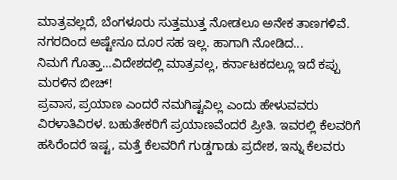ಮಾತ್ರವಲ್ಲದೆ, ಬೆಂಗಳೂರು ಸುತ್ತಮುತ್ತ ನೋಡಲೂ ಅನೇಕ ತಾಣಗಳಿವೆ. ನಗರದಿಂದ ಅಷ್ಟೇನೂ ದೂರ ಸಹ ಇಲ್ಲ. ಹಾಗಾಗಿ ನೋಡಿದ...
ನಿಮಗೆ ಗೊತ್ತಾ…ವಿದೇಶದಲ್ಲಿ ಮಾತ್ರವಲ್ಲ, ಕರ್ನಾಟಕದಲ್ಲೂ ಇದೆ ಕಪ್ಪು ಮರಳಿನ ಬೀಚ್!
ಪ್ರವಾಸ, ಪ್ರಯಾಣ ಎಂದರೆ ನಮಗಿಷ್ಟವಿಲ್ಲ ಎಂದು ಹೇಳುವವರು ವಿರಳಾತಿವಿರಳ. ಬಹುತೇಕರಿಗೆ ಪ್ರಯಾಣವೆಂದರೆ ಪ್ರೀತಿ. ಇವರಲ್ಲಿ ಕೆಲವರಿಗೆ ಹಸಿರೆಂದರೆ ಇಷ್ಟ, ಮತ್ತೆ ಕೆಲವರಿಗೆ ಗುಡ್ಡಗಾಡು ಪ್ರದೇಶ, ಇನ್ನು ಕೆಲವರು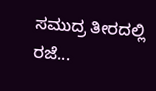ಸಮುದ್ರ ತೀರದಲ್ಲಿ ರಜೆ...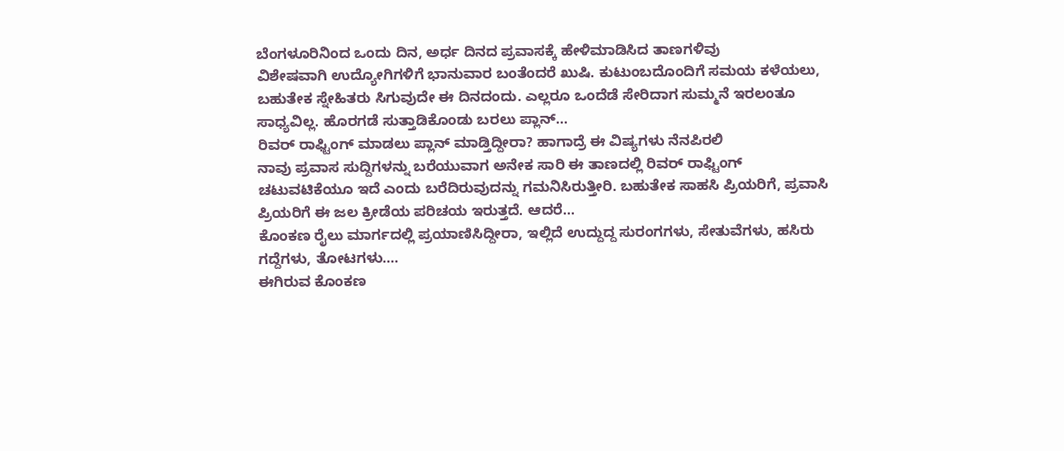ಬೆಂಗಳೂರಿನಿಂದ ಒಂದು ದಿನ, ಅರ್ಧ ದಿನದ ಪ್ರವಾಸಕ್ಕೆ ಹೇಳಿಮಾಡಿಸಿದ ತಾಣಗಳಿವು
ವಿಶೇಷವಾಗಿ ಉದ್ಯೋಗಿಗಳಿಗೆ ಭಾನುವಾರ ಬಂತೆಂದರೆ ಖುಷಿ. ಕುಟುಂಬದೊಂದಿಗೆ ಸಮಯ ಕಳೆಯಲು, ಬಹುತೇಕ ಸ್ನೇಹಿತರು ಸಿಗುವುದೇ ಈ ದಿನದಂದು. ಎಲ್ಲರೂ ಒಂದೆಡೆ ಸೇರಿದಾಗ ಸುಮ್ಮನೆ ಇರಲಂತೂ ಸಾಧ್ಯವಿಲ್ಲ. ಹೊರಗಡೆ ಸುತ್ತಾಡಿಕೊಂಡು ಬರಲು ಪ್ಲಾನ್...
ರಿವರ್ ರಾಫ್ಟಿಂಗ್ ಮಾಡಲು ಪ್ಲಾನ್ ಮಾಡ್ತಿದ್ದೀರಾ? ಹಾಗಾದ್ರೆ ಈ ವಿಷ್ಯಗಳು ನೆನಪಿರಲಿ
ನಾವು ಪ್ರವಾಸ ಸುದ್ದಿಗಳನ್ನು ಬರೆಯುವಾಗ ಅನೇಕ ಸಾರಿ ಈ ತಾಣದಲ್ಲಿ ರಿವರ್ ರಾಫ್ಟಿಂಗ್ ಚಟುವಟಿಕೆಯೂ ಇದೆ ಎಂದು ಬರೆದಿರುವುದನ್ನು ಗಮನಿಸಿರುತ್ತೀರಿ. ಬಹುತೇಕ ಸಾಹಸಿ ಪ್ರಿಯರಿಗೆ, ಪ್ರವಾಸಿ ಪ್ರಿಯರಿಗೆ ಈ ಜಲ ಕ್ರೀಡೆಯ ಪರಿಚಯ ಇರುತ್ತದೆ. ಆದರೆ...
ಕೊಂಕಣ ರೈಲು ಮಾರ್ಗದಲ್ಲಿ ಪ್ರಯಾಣಿಸಿದ್ದೀರಾ, ಇಲ್ಲಿದೆ ಉದ್ದುದ್ದ ಸುರಂಗಗಳು, ಸೇತುವೆಗಳು, ಹಸಿರು ಗದ್ದೆಗಳು, ತೋಟಗಳು….
ಈಗಿರುವ ಕೊಂಕಣ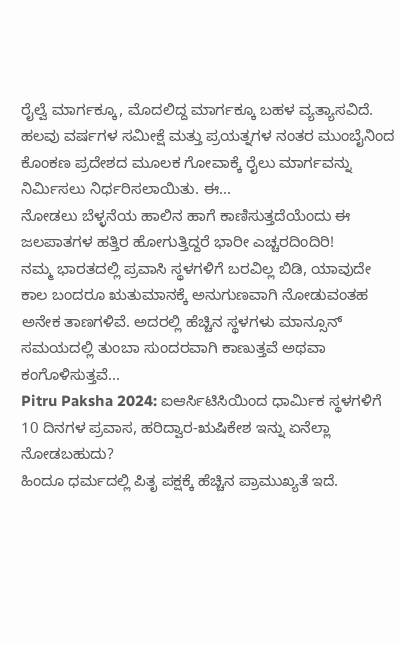ರೈಲ್ವೆ ಮಾರ್ಗಕ್ಕೂ, ಮೊದಲಿದ್ದ ಮಾರ್ಗಕ್ಕೂ ಬಹಳ ವ್ಯತ್ಯಾಸವಿದೆ. ಹಲವು ವರ್ಷಗಳ ಸಮೀಕ್ಷೆ ಮತ್ತು ಪ್ರಯತ್ನಗಳ ನಂತರ ಮುಂಬೈನಿಂದ ಕೊಂಕಣ ಪ್ರದೇಶದ ಮೂಲಕ ಗೋವಾಕ್ಕೆ ರೈಲು ಮಾರ್ಗವನ್ನು ನಿರ್ಮಿಸಲು ನಿರ್ಧರಿಸಲಾಯಿತು. ಈ...
ನೋಡಲು ಬೆಳ್ಳನೆಯ ಹಾಲಿನ ಹಾಗೆ ಕಾಣಿಸುತ್ತದೆಯೆಂದು ಈ ಜಲಪಾತಗಳ ಹತ್ತಿರ ಹೋಗುತ್ತಿದ್ದರೆ ಭಾರೀ ಎಚ್ಚರದಿಂದಿರಿ!
ನಮ್ಮ ಭಾರತದಲ್ಲಿ ಪ್ರವಾಸಿ ಸ್ಥಳಗಳಿಗೆ ಬರವಿಲ್ಲ ಬಿಡಿ, ಯಾವುದೇ ಕಾಲ ಬಂದರೂ ಋತುಮಾನಕ್ಕೆ ಅನುಗುಣವಾಗಿ ನೋಡುವಂತಹ ಅನೇಕ ತಾಣಗಳಿವೆ. ಅದರಲ್ಲಿ ಹೆಚ್ಚಿನ ಸ್ಥಳಗಳು ಮಾನ್ಸೂನ್ ಸಮಯದಲ್ಲಿ ತುಂಬಾ ಸುಂದರವಾಗಿ ಕಾಣುತ್ತವೆ ಅಥವಾ ಕಂಗೊಳಿಸುತ್ತವೆ...
Pitru Paksha 2024: ಐಆರ್ಸಿಟಿಸಿಯಿಂದ ಧಾರ್ಮಿಕ ಸ್ಥಳಗಳಿಗೆ 10 ದಿನಗಳ ಪ್ರವಾಸ, ಹರಿದ್ವಾರ-ಋಷಿಕೇಶ ಇನ್ನು ಏನೆಲ್ಲಾ ನೋಡಬಹುದು?
ಹಿಂದೂ ಧರ್ಮದಲ್ಲಿ ಪಿತೃ ಪಕ್ಷಕ್ಕೆ ಹೆಚ್ಚಿನ ಪ್ರಾಮುಖ್ಯತೆ ಇದೆ.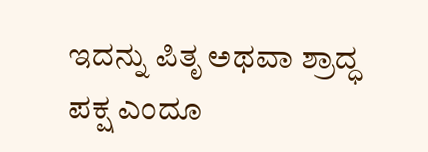ಇದನ್ನು ಪಿತೃ ಅಥವಾ ಶ್ರಾದ್ಧ ಪಕ್ಷ ಎಂದೂ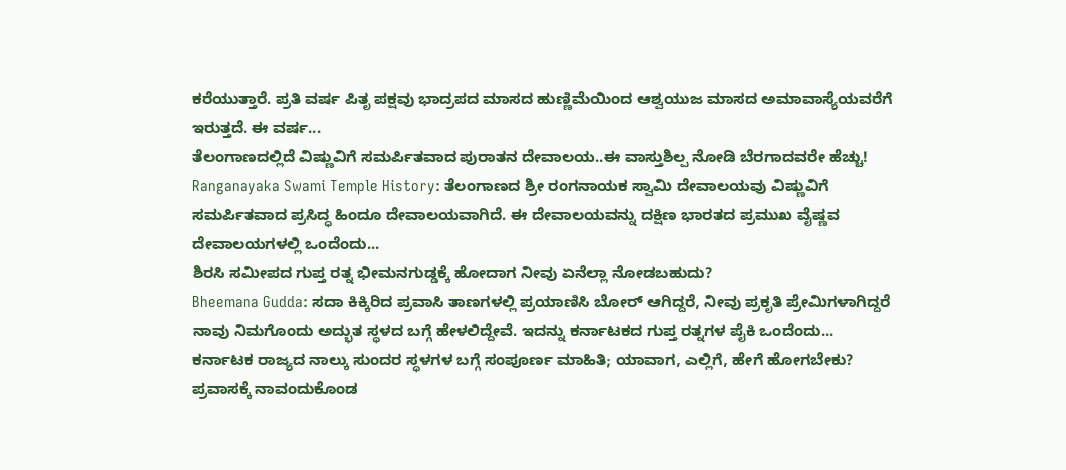ಕರೆಯುತ್ತಾರೆ. ಪ್ರತಿ ವರ್ಷ ಪಿತೃ ಪಕ್ಷವು ಭಾದ್ರಪದ ಮಾಸದ ಹುಣ್ಣಿಮೆಯಿಂದ ಆಶ್ವಯುಜ ಮಾಸದ ಅಮಾವಾಸ್ಯೆಯವರೆಗೆ ಇರುತ್ತದೆ. ಈ ವರ್ಷ...
ತೆಲಂಗಾಣದಲ್ಲಿದೆ ವಿಷ್ಣುವಿಗೆ ಸಮರ್ಪಿತವಾದ ಪುರಾತನ ದೇವಾಲಯ..ಈ ವಾಸ್ತುಶಿಲ್ಪ ನೋಡಿ ಬೆರಗಾದವರೇ ಹೆಚ್ಚು!
Ranganayaka Swami Temple History: ತೆಲಂಗಾಣದ ಶ್ರೀ ರಂಗನಾಯಕ ಸ್ವಾಮಿ ದೇವಾಲಯವು ವಿಷ್ಣುವಿಗೆ ಸಮರ್ಪಿತವಾದ ಪ್ರಸಿದ್ಧ ಹಿಂದೂ ದೇವಾಲಯವಾಗಿದೆ. ಈ ದೇವಾಲಯವನ್ನು ದಕ್ಷಿಣ ಭಾರತದ ಪ್ರಮುಖ ವೈಷ್ಣವ ದೇವಾಲಯಗಳಲ್ಲಿ ಒಂದೆಂದು...
ಶಿರಸಿ ಸಮೀಪದ ಗುಪ್ತ ರತ್ನ ಭೀಮನಗುಡ್ಡಕ್ಕೆ ಹೋದಾಗ ನೀವು ಏನೆಲ್ಲಾ ನೋಡಬಹುದು?
Bheemana Gudda: ಸದಾ ಕಿಕ್ಕಿರಿದ ಪ್ರವಾಸಿ ತಾಣಗಳಲ್ಲಿ ಪ್ರಯಾಣಿಸಿ ಬೋರ್ ಆಗಿದ್ದರೆ, ನೀವು ಪ್ರಕೃತಿ ಪ್ರೇಮಿಗಳಾಗಿದ್ದರೆ ನಾವು ನಿಮಗೊಂದು ಅದ್ಭುತ ಸ್ಥಳದ ಬಗ್ಗೆ ಹೇಳಲಿದ್ದೇವೆ. ಇದನ್ನು ಕರ್ನಾಟಕದ ಗುಪ್ತ ರತ್ನಗಳ ಪೈಕಿ ಒಂದೆಂದು...
ಕರ್ನಾಟಕ ರಾಜ್ಯದ ನಾಲ್ಕು ಸುಂದರ ಸ್ಥಳಗಳ ಬಗ್ಗೆ ಸಂಪೂರ್ಣ ಮಾಹಿತಿ; ಯಾವಾಗ, ಎಲ್ಲಿಗೆ, ಹೇಗೆ ಹೋಗಬೇಕು?
ಪ್ರವಾಸಕ್ಕೆ ನಾವಂದುಕೊಂಡ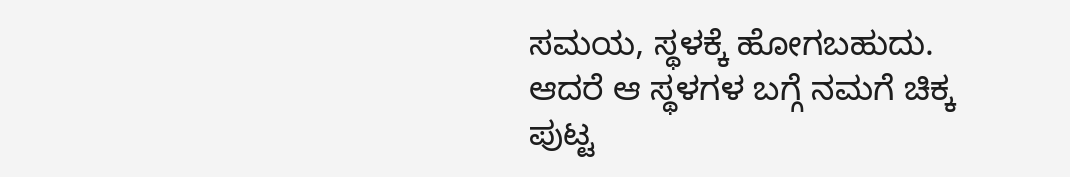ಸಮಯ, ಸ್ಥಳಕ್ಕೆ ಹೋಗಬಹುದು. ಆದರೆ ಆ ಸ್ಥಳಗಳ ಬಗ್ಗೆ ನಮಗೆ ಚಿಕ್ಕ ಪುಟ್ಟ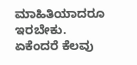ಮಾಹಿತಿಯಾದರೂ ಇರಬೇಕು. ಏಕೆಂದರೆ ಕೆಲವು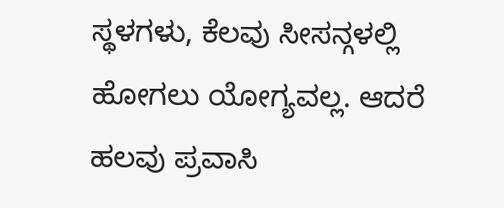ಸ್ಥಳಗಳು, ಕೆಲವು ಸೀಸನ್ಗಳಲ್ಲಿ ಹೋಗಲು ಯೋಗ್ಯವಲ್ಲ. ಆದರೆ ಹಲವು ಪ್ರವಾಸಿ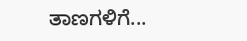ತಾಣಗಳಿಗೆ...